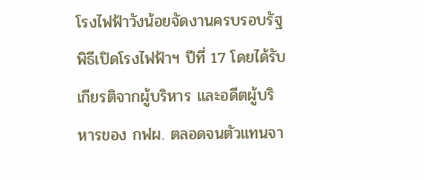โรงไฟฟ้าวังน้อยจัดงานครบรอบรัฐพิธีเปิดโรงไฟฟ้าฯ ปีที่ 17 โดยได้รับเกียรติจากผู้บริหาร และอดีตผู้บริหารของ กฟผ. ตลอดจนตัวแทนจา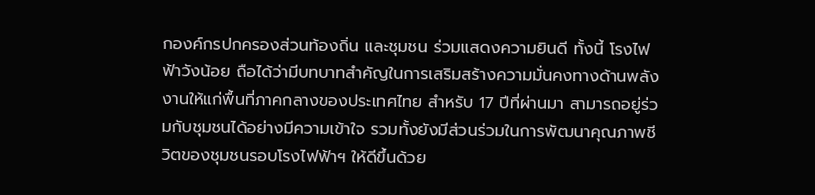กองค์กรปกครองส่วนท้องถิ่น และชุมชน ร่วมแสดงความยินดี ทั้งนี้ โรงไฟฟ้าวังน้อย ถือได้ว่ามีบทบาทสำคัญในการเสริมสร้างความมั่นคงทางด้านพลังงานให้แก่พื้นที่ภาคกลางของประเทศไทย สำหรับ 17 ปีที่ผ่านมา สามารถอยู่ร่วมกับชุมชนได้อย่างมีความเข้าใจ รวมทั้งยังมีส่วนร่วมในการพัฒนาคุณภาพชีวิตของชุมชนรอบโรงไฟฟ้าฯ ให้ดีขึ้นด้วย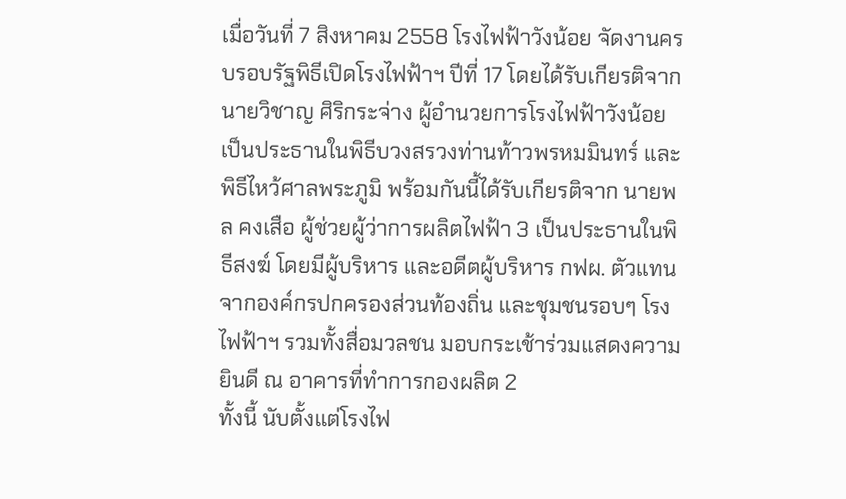เมื่อวันที่ 7 สิงหาคม 2558 โรงไฟฟ้าวังน้อย จัดงานครบรอบรัฐพิธีเปิดโรงไฟฟ้าฯ ปีที่ 17 โดยได้รับเกียรติจาก นายวิชาญ ศิริกระจ่าง ผู้อำนวยการโรงไฟฟ้าวังน้อย เป็นประธานในพิธีบวงสรวงท่านท้าวพรหมมินทร์ และพิธีไหว้ศาลพระภูมิ พร้อมกันนี้ได้รับเกียรติจาก นายพล คงเสือ ผู้ช่วยผู้ว่าการผลิตไฟฟ้า 3 เป็นประธานในพิธีสงฆ์ โดยมีผู้บริหาร และอดีตผู้บริหาร กฟผ. ตัวแทนจากองค์กรปกครองส่วนท้องถิ่น และชุมชนรอบๆ โรงไฟฟ้าฯ รวมทั้งสื่อมวลชน มอบกระเช้าร่วมแสดงความยินดี ณ อาคารที่ทำการกองผลิต 2
ทั้งนี้ นับตั้งแต่โรงไฟ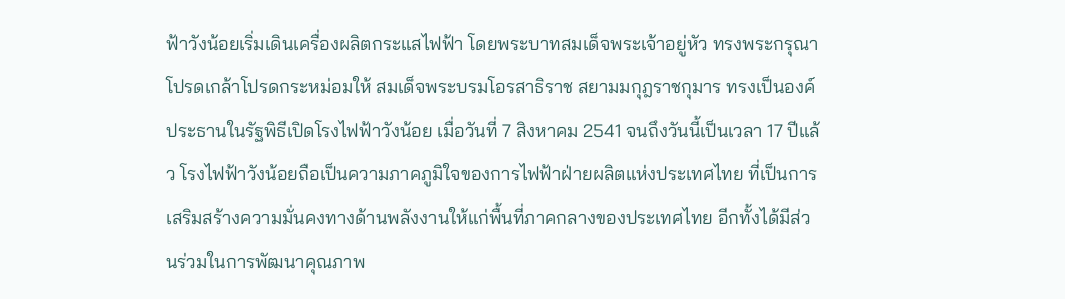ฟ้าวังน้อยเริ่มเดินเครื่องผลิตกระแสไฟฟ้า โดยพระบาทสมเด็จพระเจ้าอยู่หัว ทรงพระกรุณาโปรดเกล้าโปรดกระหม่อมให้ สมเด็จพระบรมโอรสาธิราช สยามมกุฎราชกุมาร ทรงเป็นองค์ประธานในรัฐพิธีเปิดโรงไฟฟ้าวังน้อย เมื่อวันที่ 7 สิงหาคม 2541 จนถึงวันนี้เป็นเวลา 17 ปีแล้ว โรงไฟฟ้าวังน้อยถือเป็นความภาคภูมิใจของการไฟฟ้าฝ่ายผลิตแห่งประเทศไทย ที่เป็นการเสริมสร้างความมั่นคงทางด้านพลังงานให้แก่พื้นที่ภาคกลางของประเทศไทย อีกทั้งได้มีส่วนร่วมในการพัฒนาคุณภาพ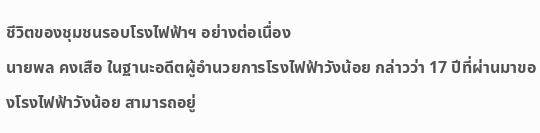ชีวิตของชุมชนรอบโรงไฟฟ้าฯ อย่างต่อเนื่อง
นายพล คงเสือ ในฐานะอดีตผู้อำนวยการโรงไฟฟ้าวังน้อย กล่าวว่า 17 ปีที่ผ่านมาของโรงไฟฟ้าวังน้อย สามารถอยู่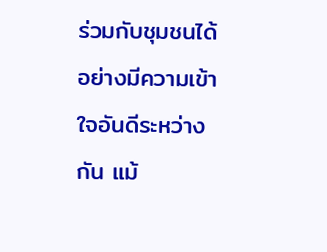ร่วมกับชุมชนได้อย่างมีความเข้าใจอันดีระหว่างกัน แม้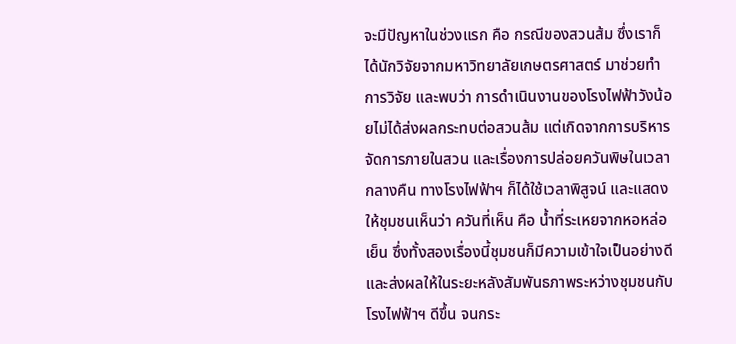จะมีปัญหาในช่วงแรก คือ กรณีของสวนส้ม ซึ่งเราก็ได้นักวิจัยจากมหาวิทยาลัยเกษตรศาสตร์ มาช่วยทำการวิจัย และพบว่า การดำเนินงานของโรงไฟฟ้าวังน้อยไม่ได้ส่งผลกระทบต่อสวนส้ม แต่เกิดจากการบริหารจัดการภายในสวน และเรื่องการปล่อยควันพิษในเวลากลางคืน ทางโรงไฟฟ้าฯ ก็ได้ใช้เวลาพิสูจน์ และแสดงให้ชุมชนเห็นว่า ควันที่เห็น คือ น้ำที่ระเหยจากหอหล่อเย็น ซึ่งทั้งสองเรื่องนี้ชุมชนก็มีความเข้าใจเป็นอย่างดี และส่งผลให้ในระยะหลังสัมพันธภาพระหว่างชุมชนกับโรงไฟฟ้าฯ ดีขึ้น จนกระ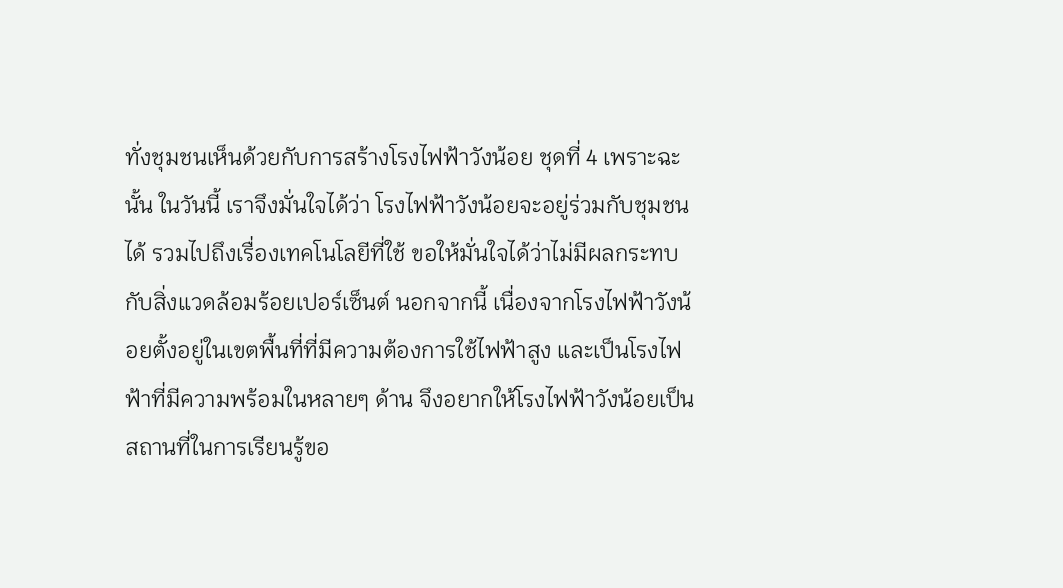ทั่งชุมชนเห็นด้วยกับการสร้างโรงไฟฟ้าวังน้อย ชุดที่ 4 เพราะฉะนั้น ในวันนี้ เราจึงมั่นใจได้ว่า โรงไฟฟ้าวังน้อยจะอยู่ร่วมกับชุมชนได้ รวมไปถึงเรื่องเทคโนโลยีที่ใช้ ขอให้มั่นใจได้ว่าไม่มีผลกระทบกับสิ่งแวดล้อมร้อยเปอร์เซ็นต์ นอกจากนี้ เนื่องจากโรงไฟฟ้าวังน้อยตั้งอยู่ในเขตพื้นที่ที่มีความต้องการใช้ไฟฟ้าสูง และเป็นโรงไฟฟ้าที่มีความพร้อมในหลายๆ ด้าน จึงอยากให้โรงไฟฟ้าวังน้อยเป็นสถานที่ในการเรียนรู้ขอ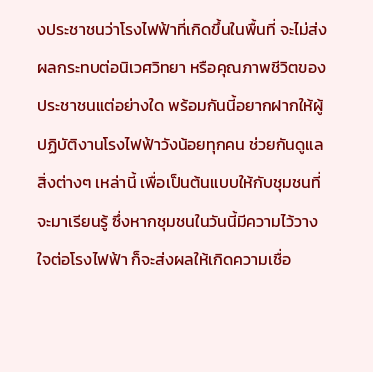งประชาชนว่าโรงไฟฟ้าที่เกิดขึ้นในพื้นที่ จะไม่ส่งผลกระทบต่อนิเวศวิทยา หรือคุณภาพชีวิตของประชาชนแต่อย่างใด พร้อมกันนี้อยากฝากให้ผู้ปฏิบัติงานโรงไฟฟ้าวังน้อยทุกคน ช่วยกันดูแลสิ่งต่างๆ เหล่านี้ เพื่อเป็นต้นแบบให้กับชุมชนที่จะมาเรียนรู้ ซึ่งหากชุมชนในวันนี้มีความไว้วางใจต่อโรงไฟฟ้า ก็จะส่งผลให้เกิดความเชื่อ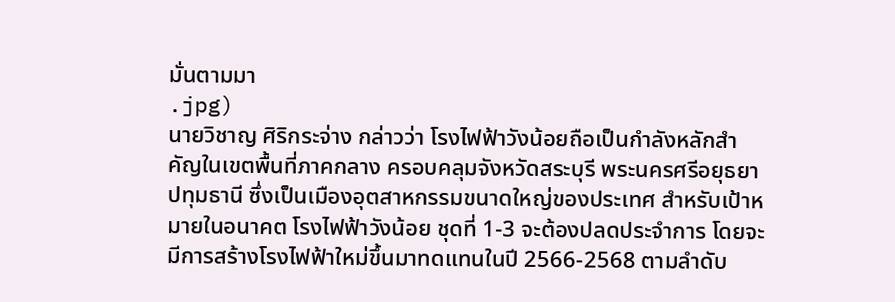มั่นตามมา
.jpg)
นายวิชาญ ศิริกระจ่าง กล่าวว่า โรงไฟฟ้าวังน้อยถือเป็นกำลังหลักสำคัญในเขตพื้นที่ภาคกลาง ครอบคลุมจังหวัดสระบุรี พระนครศรีอยุธยา ปทุมธานี ซึ่งเป็นเมืองอุตสาหกรรมขนาดใหญ่ของประเทศ สำหรับเป้าหมายในอนาคต โรงไฟฟ้าวังน้อย ชุดที่ 1-3 จะต้องปลดประจำการ โดยจะมีการสร้างโรงไฟฟ้าใหม่ขึ้นมาทดแทนในปี 2566-2568 ตามลำดับ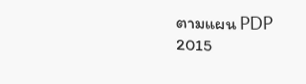ตามแผน PDP 2015